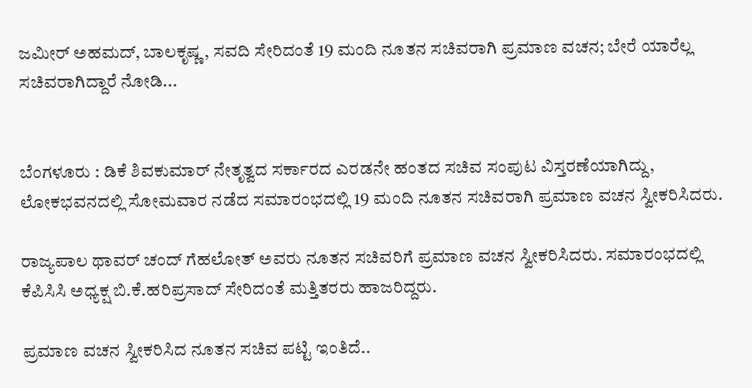ಜಮೀರ್ ಅಹಮದ್, ಬಾಲಕೃಷ್ಣ, ಸವದಿ ಸೇರಿದಂತೆ 19 ಮಂದಿ ನೂತನ ಸಚಿವರಾಗಿ ಪ್ರಮಾಣ ವಚನ; ಬೇರೆ ಯಾರೆಲ್ಲ ಸಚಿವರಾಗಿದ್ದಾರೆ ನೋಡಿ...


ಬೆಂಗಳೂರು : ಡಿಕೆ ಶಿವಕುಮಾರ್ ನೇತೃತ್ವದ ಸರ್ಕಾರದ ಎರಡನೇ ಹಂತದ ಸಚಿವ ಸಂಪುಟ ವಿಸ್ತರಣೆಯಾಗಿದ್ದು, ಲೋಕಭವನದಲ್ಲಿ ಸೋಮವಾರ ನಡೆದ ಸಮಾರಂಭದಲ್ಲಿ 19 ಮಂದಿ ನೂತನ ಸಚಿವರಾಗಿ ಪ್ರಮಾಣ ವಚನ ಸ್ವೀಕರಿಸಿದರು.

ರಾಜ್ಯಪಾಲ ಥಾವರ್‌ ಚಂದ್‌ ಗೆಹಲೋತ್‌ ಅವರು ನೂತನ ಸಚಿವರಿಗೆ ಪ್ರಮಾಣ ವಚನ ಸ್ವೀಕರಿಸಿದರು. ಸಮಾರಂಭದಲ್ಲಿ  ಕೆಪಿಸಿಸಿ ಅಧ್ಯಕ್ಷ ಬಿ.ಕೆ.ಹರಿಪ್ರಸಾದ್‌ ಸೇರಿದಂತೆ ಮತ್ತಿತರರು ಹಾಜರಿದ್ದರು.

ಪ್ರಮಾಣ ವಚನ ಸ್ವೀಕರಿಸಿದ ನೂತನ ಸಚಿವ ಪಟ್ಟಿ ಇಂತಿದೆ..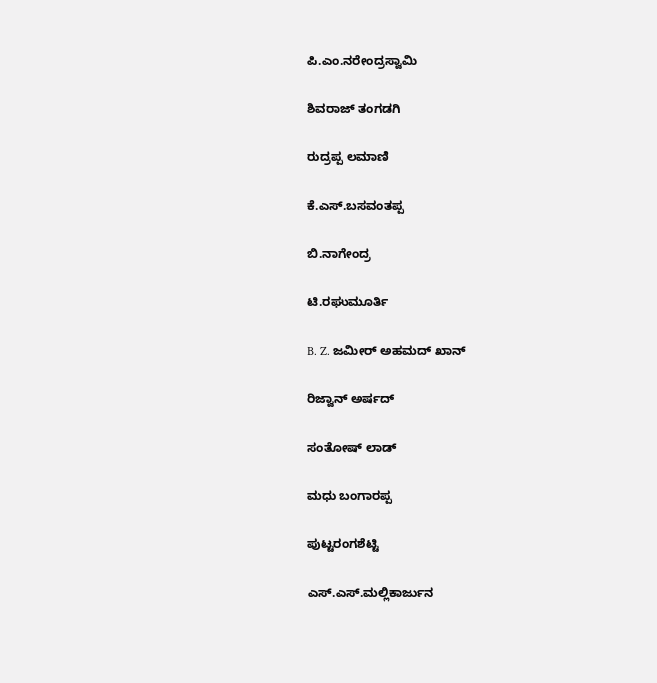ಪಿ.ಎಂ.ನರೇಂದ್ರಸ್ವಾಮಿ

ಶಿವರಾಜ್ ತಂಗಡಗಿ

ರುದ್ರಪ್ಪ ಲಮಾಣಿ

ಕೆ.ಎಸ್.ಬಸವಂತಪ್ಪ

ಬಿ.ನಾಗೇಂದ್ರ

ಟಿ.ರಘುಮೂರ್ತಿ

B. Z. ಜಮೀರ್ ಅಹಮದ್ ಖಾನ್

ರಿಜ್ವಾನ್ ಅರ್ಷದ್

ಸಂತೋಷ್ ಲಾಡ್

ಮಧು ಬಂಗಾರಪ್ಪ

ಪುಟ್ಟರಂಗಶೆಟ್ಟಿ

ಎಸ್.ಎಸ್.ಮಲ್ಲಿಕಾರ್ಜುನ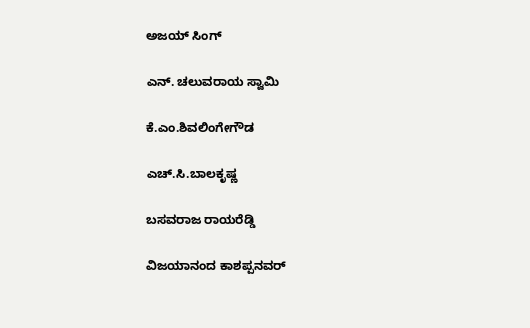ಅಜಯ್ ಸಿಂಗ್

ಎನ್. ಚಲುವರಾಯ ಸ್ವಾಮಿ

ಕೆ.ಎಂ.ಶಿವಲಿಂಗೇಗೌಡ

ಎಚ್.ಸಿ.ಬಾಲಕೃಷ್ಣ

ಬಸವರಾಜ ರಾಯರೆಡ್ಡಿ

ವಿಜಯಾನಂದ ಕಾಶಪ್ಪನವರ್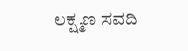ಲಕ್ಷ್ಮಣ ಸವದಿ